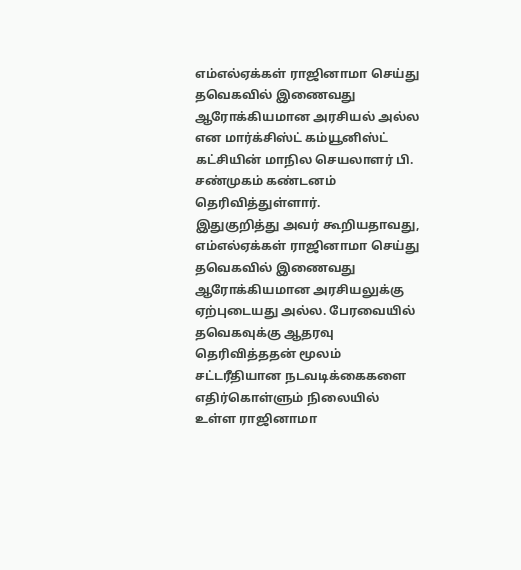எம்எல்ஏக்கள் ராஜினாமா செய்து தவெகவில் இணைவது ஆரோக்கியமான அரசியல் அல்ல என மார்க்சிஸ்ட் கம்யூனிஸ்ட் கட்சியின் மாநில செயலாளர் பி. சண்முகம் கண்டனம் தெரிவித்துள்ளார்.
இதுகுறித்து அவர் கூறியதாவது, எம்எல்ஏக்கள் ராஜினாமா செய்து தவெகவில் இணைவது ஆரோக்கியமான அரசியலுக்கு ஏற்புடையது அல்ல. பேரவையில் தவெகவுக்கு ஆதரவு தெரிவித்ததன் மூலம் சட்டரீதியான நடவடிக்கைகளை எதிர்கொள்ளும் நிலையில் உள்ள ராஜினாமா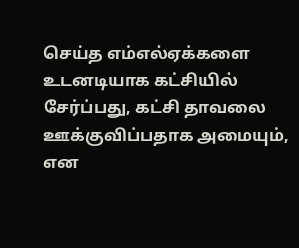செய்த எம்எல்ஏக்களை உடனடியாக கட்சியில் சேர்ப்பது, கட்சி தாவலை ஊக்குவிப்பதாக அமையும், என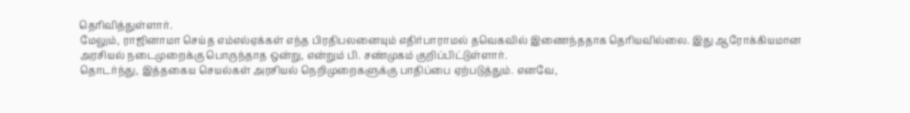தெரிவித்துள்ளார்.
மேலும், ராஜினாமா செய்த எம்எல்ஏக்கள் எந்த பிரதிபலனையும் எதிர்பாராமல் தவெகவில் இணைந்ததாக தெரியவில்லை. இது ஆரோக்கியமான அரசியல் நடைமுறைக்கு பொருந்தாத ஒன்று, என்றும் பி. சண்முகம் குறிப்பிட்டுள்ளார்.
தொடர்ந்து, இத்தகைய செயல்கள் அரசியல் நெறிமுறைகளுக்கு பாதிப்பை ஏற்படுத்தும். எனவே,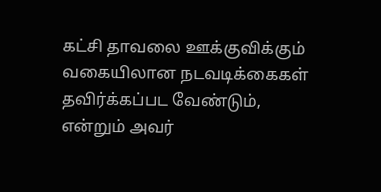கட்சி தாவலை ஊக்குவிக்கும் வகையிலான நடவடிக்கைகள் தவிர்க்கப்பட வேண்டும், என்றும் அவர்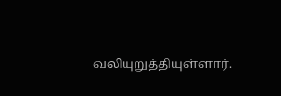வலியுறுத்தியுள்ளார்.